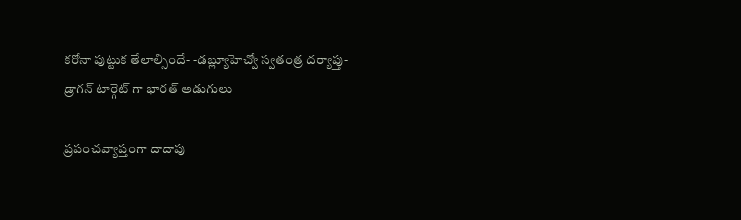కరోనా పుట్టుక తేలాల్సిందే- -డబ్ల్యూహెచ్వో స్వతంత్ర దర్యాప్తు- డ్రాగన్ టార్గెట్ గా భారత్ అడుగులు

ప్రపంచవ్యాప్తంగా దాదాపు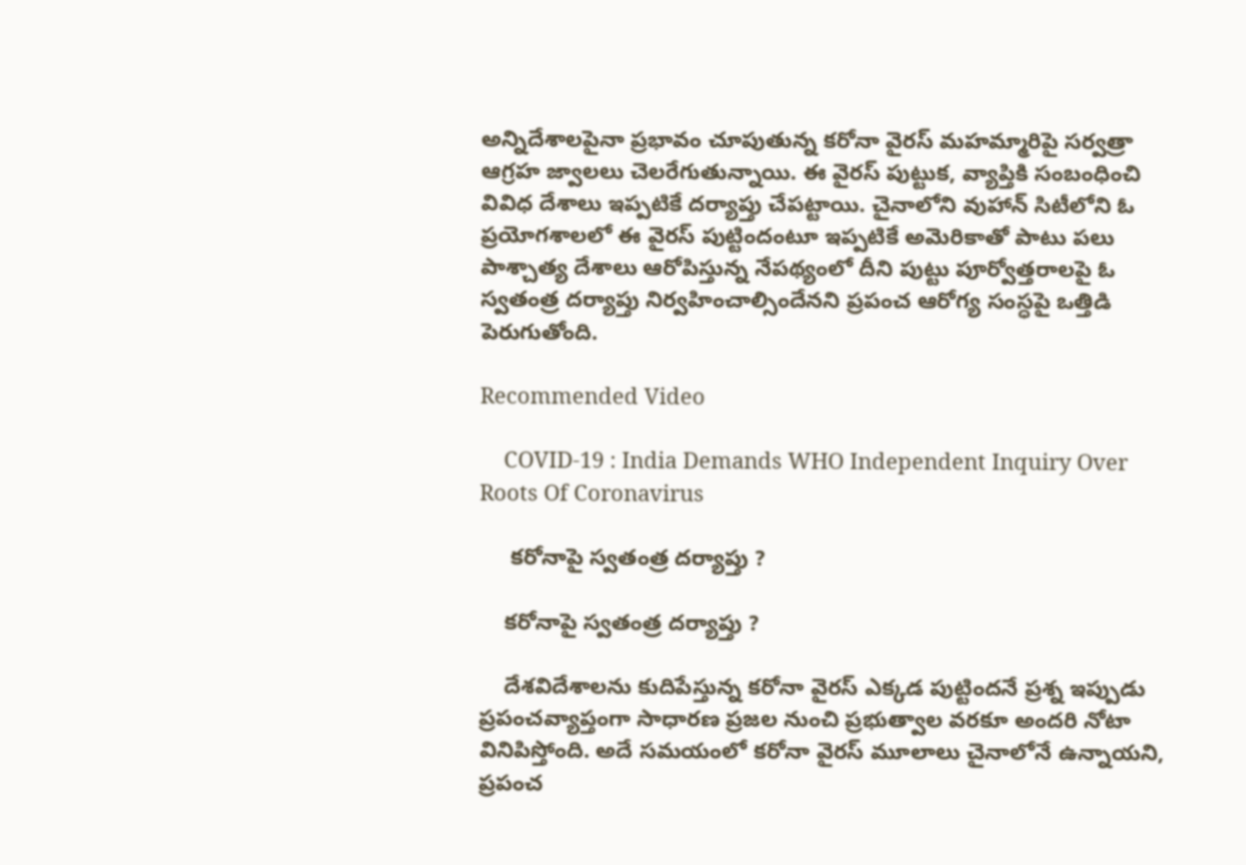అన్నిదేశాలపైనా ప్రభావం చూపుతున్న కరోనా వైరస్ మహమ్మారిపై సర్వత్రా ఆగ్రహ జ్వాలలు చెలరేగుతున్నాయి. ఈ వైరస్ పుట్టుక, వ్యాప్తికి సంబంధించి వివిధ దేశాలు ఇప్పటికే దర్యాప్తు చేపట్టాయి. చైనాలోని వుహాన్ సిటీలోని ఓ ప్రయోగశాలలో ఈ వైరస్ పుట్టిందంటూ ఇప్పటికే అమెరికాతో పాటు పలు పాశ్చాత్య దేశాలు ఆరోపిస్తున్న నేపథ్యంలో దీని పుట్టు పూర్వోత్తరాలపై ఓ స్వతంత్ర దర్యాప్తు నిర్వహించాల్సిందేనని ప్రపంచ ఆరోగ్య సంస్ధపై ఒత్తిడి పెరుగుతోంది.

Recommended Video

    COVID-19 : India Demands WHO Independent Inquiry Over Roots Of Coronavirus

     కరోనాపై స్వతంత్ర దర్యాప్తు ?

    కరోనాపై స్వతంత్ర దర్యాప్తు ?

    దేశవిదేశాలను కుదిపేస్తున్న కరోనా వైరస్ ఎక్కడ పుట్టిందనే ప్రశ్న ఇప్పుడు ప్రపంచవ్యాప్తంగా సాధారణ ప్రజల నుంచి ప్రభుత్వాల వరకూ అందరి నోటా వినిపిస్తోంది. అదే సమయంలో కరోనా వైరస్ మూలాలు చైనాలోనే ఉన్నాయని, ప్రపంచ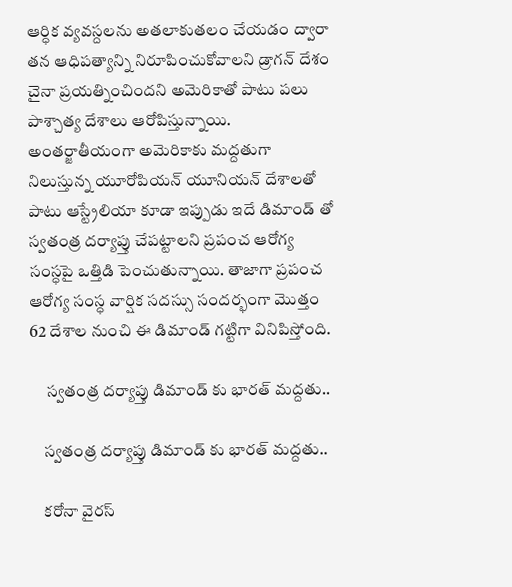ఆర్ధిక వ్యవస్దలను అతలాకుతలం చేయడం ద్వారా తన ఆధిపత్యాన్ని నిరూపించుకోవాలని డ్రాగన్ దేశం చైనా ప్రయత్నించిందని అమెరికాతో పాటు పలు పాశ్చాత్య దేశాలు ఆరోపిస్తున్నాయి. అంతర్జాతీయంగా అమెరికాకు మద్దతుగా నిలుస్తున్న యూరోపియన్ యూనియన్ దేశాలతో పాటు ఆస్ట్రేలియా కూడా ఇప్పుడు ఇదే డిమాండ్ తో స్వతంత్ర దర్యాప్తు చేపట్టాలని ప్రపంచ ఆరోగ్య సంస్ధపై ఒత్తిడి పెంచుతున్నాయి. తాజాగా ప్రపంచ ఆరోగ్య సంస్ధ వార్షిక సదస్సు సందర్భంగా మొత్తం 62 దేశాల నుంచి ఈ డిమాండ్ గట్టిగా వినిపిస్తోంది.

     స్వతంత్ర దర్యాప్తు డిమాండ్ కు భారత్ మద్దతు..

    స్వతంత్ర దర్యాప్తు డిమాండ్ కు భారత్ మద్దతు..

    కరోనా వైరస్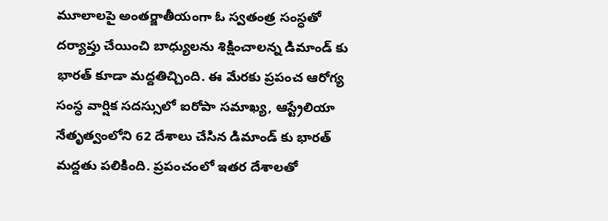మూలాలపై అంతర్జాతీయంగా ఓ స్వతంత్ర సంస్ధతో దర్యాప్తు చేయించి బాధ్యులను శిక్షించాలన్న డిమాండ్ కు భారత్ కూడా మద్దతిచ్చింది. ఈ మేరకు ప్రపంచ ఆరోగ్య సంస్ధ వార్షిక సదస్సులో ఐరోపా సమాఖ్య, ఆస్ట్రేలియా నేతృత్వంలోని 62 దేశాలు చేసిన డిమాండ్ కు భారత్ మద్దతు పలికింది. ప్రపంచంలో ఇతర దేశాలతో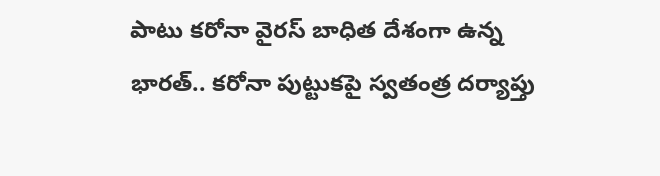పాటు కరోనా వైరస్ బాధిత దేశంగా ఉన్న భారత్.. కరోనా పుట్టుకపై స్వతంత్ర దర్యాప్తు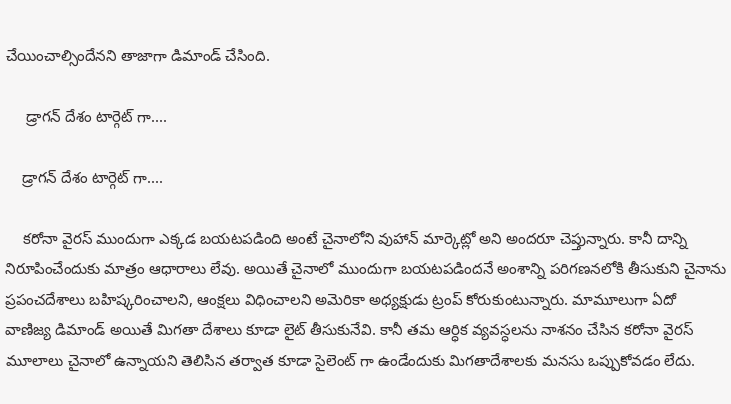చేయించాల్సిందేనని తాజాగా డిమాండ్ చేసింది.

     డ్రాగన్ దేశం టార్గెట్ గా....

    డ్రాగన్ దేశం టార్గెట్ గా....

    కరోనా వైరస్ ముందుగా ఎక్కడ బయటపడింది అంటే చైనాలోని వుహాన్ మార్కెట్లో అని అందరూ చెప్తున్నారు. కానీ దాన్ని నిరూపించేందుకు మాత్రం ఆధారాలు లేవు. అయితే చైనాలో ముందుగా బయటపడిందనే అంశాన్ని పరిగణనలోకి తీసుకుని చైనాను ప్రపంచదేశాలు బహిష్కరించాలని, ఆంక్షలు విధించాలని అమెరికా అధ్యక్షుడు ట్రంప్ కోరుకుంటున్నారు. మామూలుగా ఏదో వాణిజ్య డిమాండ్ అయితే మిగతా దేశాలు కూడా లైట్ తీసుకునేవి. కానీ తమ ఆర్ధిక వ్యవస్ధలను నాశనం చేసిన కరోనా వైరస్ మూలాలు చైనాలో ఉన్నాయని తెలిసిన తర్వాత కూడా సైలెంట్ గా ఉండేందుకు మిగతాదేశాలకు మనసు ఒప్పుకోవడం లేదు.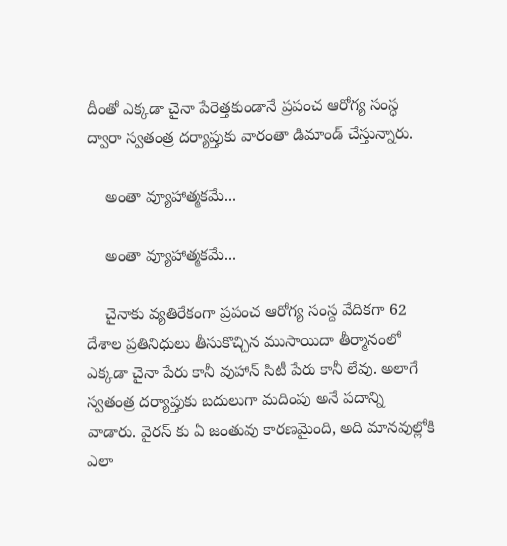దీంతో ఎక్కడా చైనా పేరెత్తకుండానే ప్రపంచ ఆరోగ్య సంస్ధ ద్వారా స్వతంత్ర దర్యాప్తుకు వారంతా డిమాండ్ చేస్తున్నారు.

    అంతా వ్యూహాత్మకమే...

    అంతా వ్యూహాత్మకమే...

    చైనాకు వ్యతిరేకంగా ప్రపంచ ఆరోగ్య సంస్ద వేదికగా 62 దేశాల ప్రతినిధులు తీసుకొచ్చిన ముసాయిదా తీర్మానంలో ఎక్కడా చైనా పేరు కానీ వుహాన్ సిటీ పేరు కానీ లేవు. అలాగే స్వతంత్ర దర్యాప్తుకు బదులుగా మదింపు అనే పదాన్ని వాడారు. వైరస్ కు ఏ జంతువు కారణమైంది, అది మానవుల్లోకి ఎలా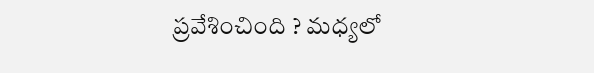ప్రవేశించింది ? మధ్యలో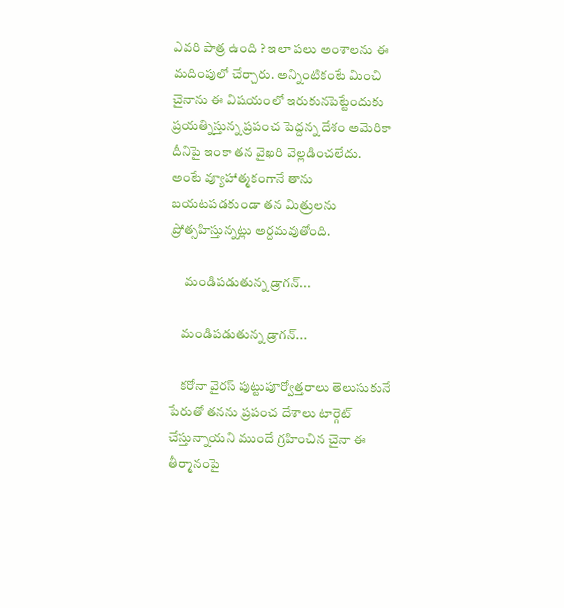ఎవరి పాత్ర ఉంది ? ఇలా పలు అంశాలను ఈ మదింపులో చేర్చారు. అన్నింటికంటే మించి చైనాను ఈ విషయంలో ఇరుకునపెట్టేందుకు ప్రయత్నిస్తున్న ప్రపంచ పెద్దన్న దేశం అమెరికా దీనిపై ఇంకా తన వైఖరి వెల్లడించలేదు. అంటే వ్యూహాత్మకంగానే తాను బయటపడకుండా తన మిత్రులను ప్రోత్సహిస్తున్నట్లు అర్దమవుతోంది.

     మండిపడుతున్న డ్రాగన్...

    మండిపడుతున్న డ్రాగన్...

    కరోనా వైరస్ పుట్టుపూర్వోత్తరాలు తెలుసుకునే పేరుతో తనను ప్రపంచ దేశాలు టార్గెట్ చేస్తున్నాయని ముందే గ్రహించిన చైనా ఈ తీర్మానంపై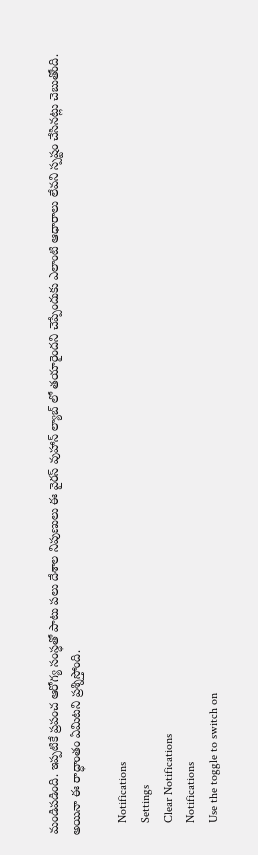మండిపడింది. ఇప్పటికే ప్రపంచ ఆరోగ్య సంస్ధతో పాటు పలు దేశాల నిపుణులు ఈ వైరస్ వుహాన్ ల్యాబ్ లో తయారైందని చెప్పేందుకు ఎలాంటి ఆధారాలు లేవని స్పష్టం చేసినట్లు చెబుతోంది. అయినా ఈ రాద్ధాంతం ఏమిటని ప్రశ్నిస్తోంది.

    Notifications
    Settings
    Clear Notifications
    Notifications
    Use the toggle to switch on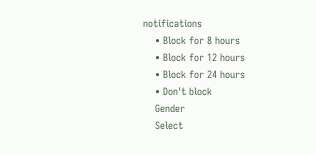notifications
    • Block for 8 hours
    • Block for 12 hours
    • Block for 24 hours
    • Don't block
    Gender
    Select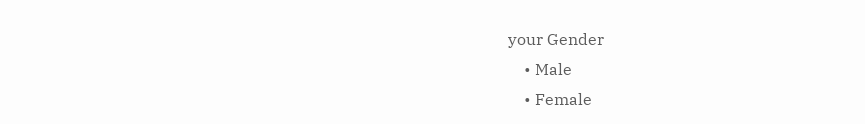your Gender
    • Male
    • Female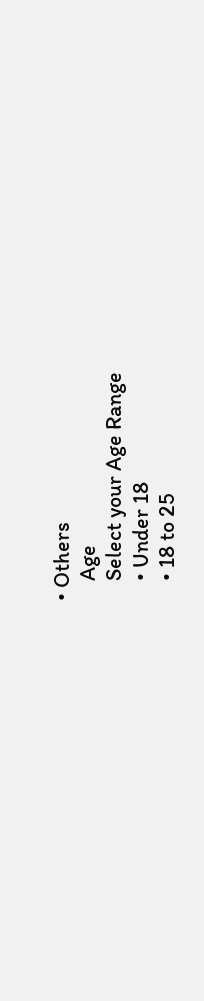• Others
    Age
    Select your Age Range
    • Under 18
    • 18 to 25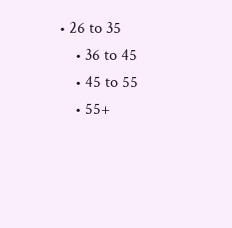• 26 to 35
    • 36 to 45
    • 45 to 55
    • 55+